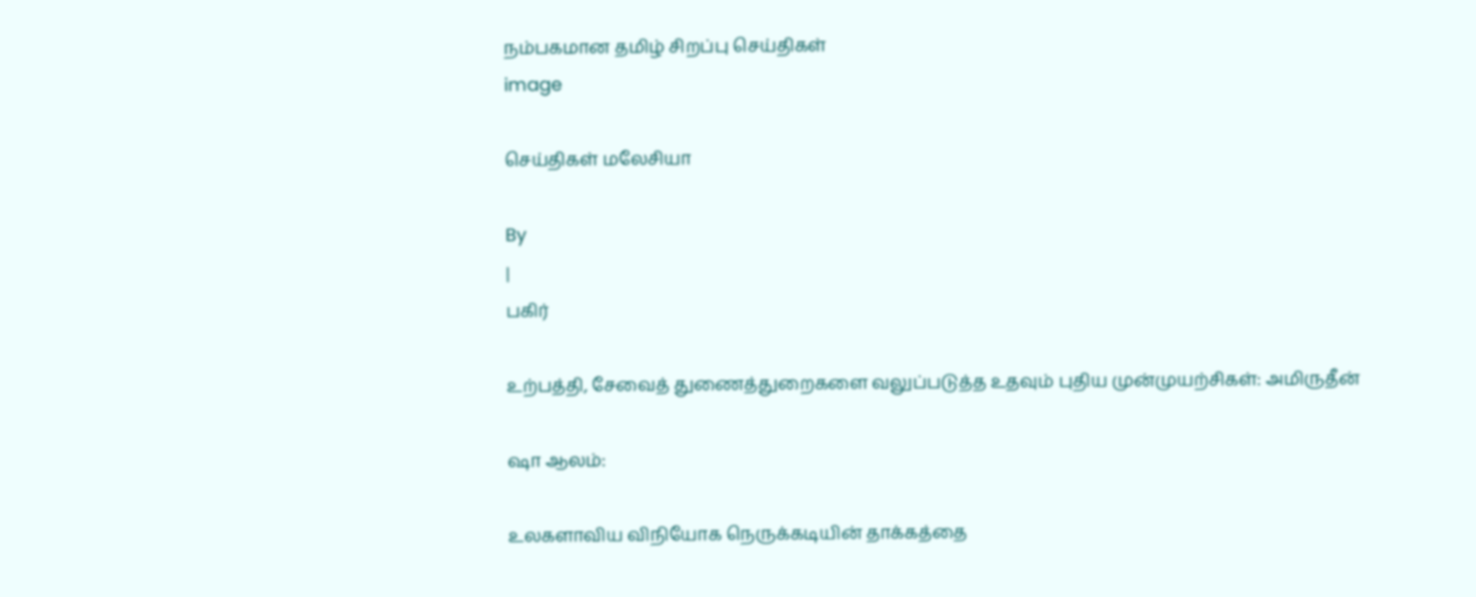நம்பகமான தமிழ் சிறப்பு செய்திகள்
image

செய்திகள் மலேசியா

By
|
பகிர்

உற்பத்தி, சேவைத் துணைத்துறைகளை வலுப்படுத்த உதவும் புதிய முன்முயற்சிகள்: அமிருதீன்

ஷா ஆலம்:

உலகளாவிய விநியோக நெருக்கடியின் தாக்கத்தை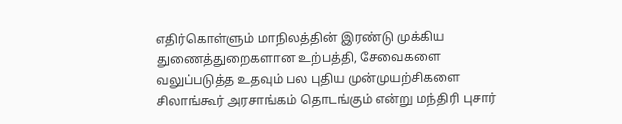எதிர்கொள்ளும் மாநிலத்தின் இரண்டு முக்கிய துணைத்துறைகளான உற்பத்தி, சேவைகளை வலுப்படுத்த உதவும் பல புதிய முன்முயற்சிகளை சிலாங்கூர் அரசாங்கம் தொடங்கும் என்று மந்திரி புசார்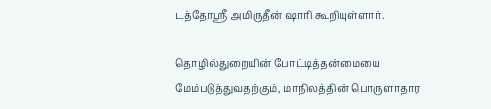டத்தோஸ்ரீ அமிருதீன் ஷாரி கூறியுள்ளார்.

தொழில்துறையின் போட்டித்தன்மையை மேம்படுத்துவதற்கும், மாநிலத்தின் பொருளாதார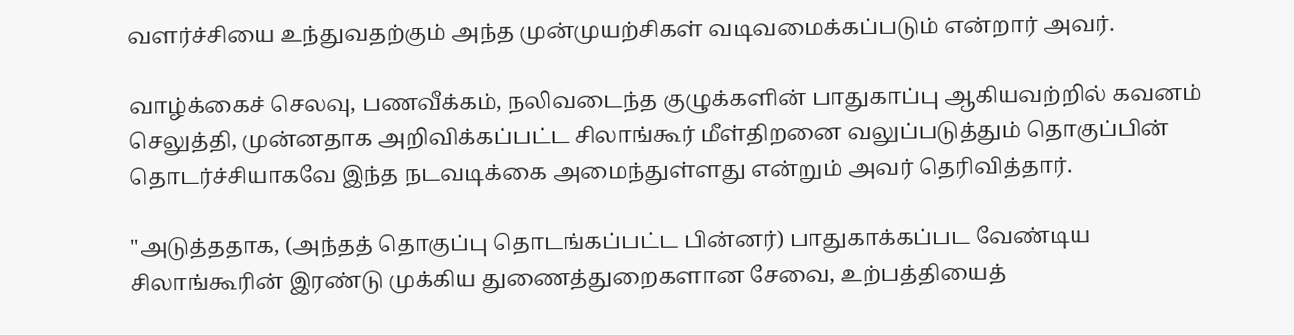வளர்ச்சியை உந்துவதற்கும் அந்த முன்முயற்சிகள் வடிவமைக்கப்படும் என்றார் அவர்.

வாழ்க்கைச் செலவு, பணவீக்கம், நலிவடைந்த குழுக்களின் பாதுகாப்பு ஆகியவற்றில் கவனம் செலுத்தி, முன்னதாக அறிவிக்கப்பட்ட சிலாங்கூர் மீள்திறனை வலுப்படுத்தும் தொகுப்பின் தொடர்ச்சியாகவே இந்த நடவடிக்கை அமைந்துள்ளது என்றும் அவர் தெரிவித்தார்.

"அடுத்ததாக, (அந்தத் தொகுப்பு தொடங்கப்பட்ட பின்னர்) பாதுகாக்கப்பட வேண்டிய சிலாங்கூரின் இரண்டு முக்கிய துணைத்துறைகளான சேவை, உற்பத்தியைத்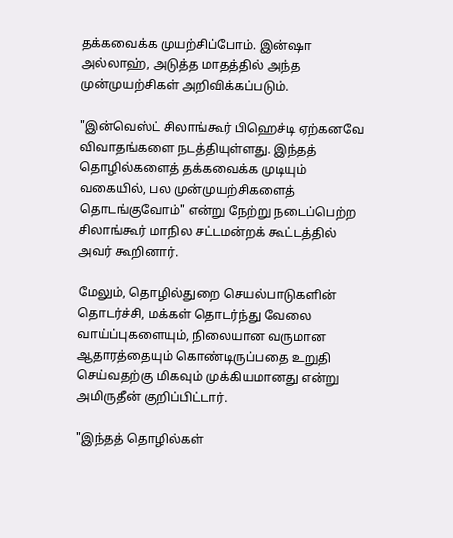தக்கவைக்க முயற்சிப்போம். இன்ஷா அல்லாஹ், அடுத்த மாதத்தில் அந்த முன்முயற்சிகள் அறிவிக்கப்படும்.

"இன்வெஸ்ட் சிலாங்கூர் பிஹெச்டி ஏற்கனவே விவாதங்களை நடத்தியுள்ளது. இந்தத் தொழில்களைத் தக்கவைக்க முடியும் வகையில், பல முன்முயற்சிகளைத் தொடங்குவோம்" என்று நேற்று நடைப்பெற்ற சிலாங்கூர் மாநில சட்டமன்றக் கூட்டத்தில் அவர் கூறினார்.

மேலும், தொழில்துறை செயல்பாடுகளின் தொடர்ச்சி, மக்கள் தொடர்ந்து வேலை வாய்ப்புகளையும், நிலையான வருமான ஆதாரத்தையும் கொண்டிருப்பதை உறுதி செய்வதற்கு மிகவும் முக்கியமானது என்று அமிருதீன் குறிப்பிட்டார்.

"இந்தத் தொழில்கள்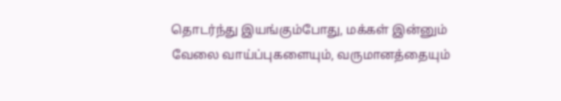தொடர்ந்து இயங்கும்போது, மக்கள் இன்னும் வேலை வாய்ப்புகளையும், வருமானத்தையும்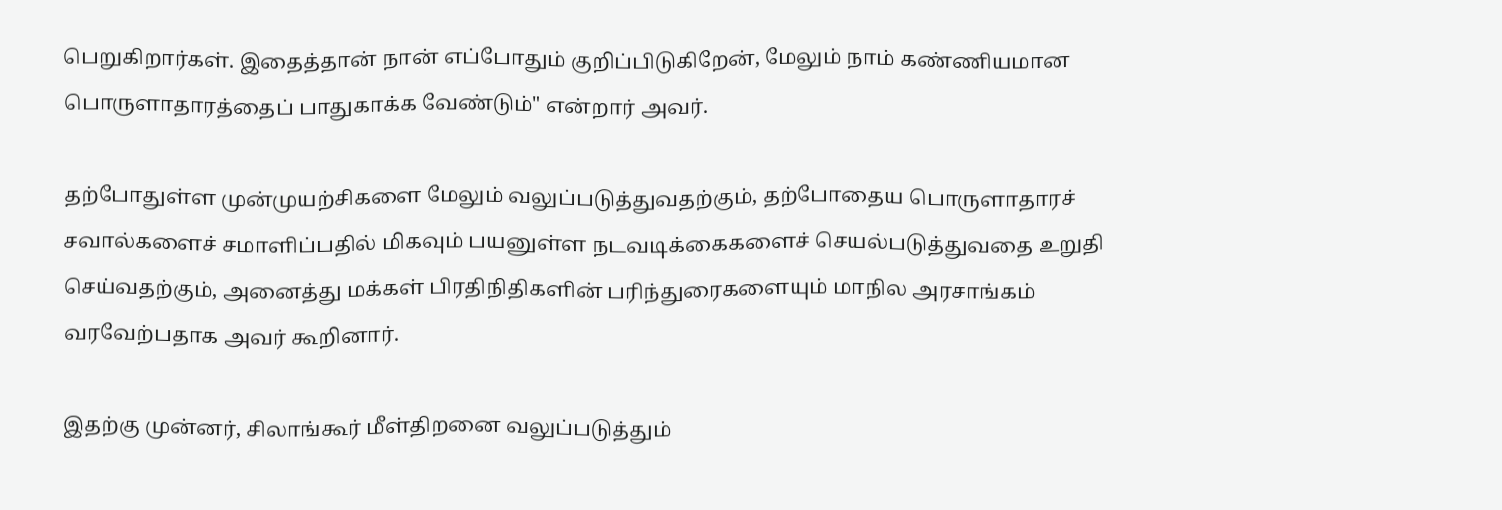பெறுகிறார்கள். இதைத்தான் நான் எப்போதும் குறிப்பிடுகிறேன், மேலும் நாம் கண்ணியமான பொருளாதாரத்தைப் பாதுகாக்க வேண்டும்" என்றார் அவர்.

தற்போதுள்ள முன்முயற்சிகளை மேலும் வலுப்படுத்துவதற்கும், தற்போதைய பொருளாதாரச் சவால்களைச் சமாளிப்பதில் மிகவும் பயனுள்ள நடவடிக்கைகளைச் செயல்படுத்துவதை உறுதி செய்வதற்கும், அனைத்து மக்கள் பிரதிநிதிகளின் பரிந்துரைகளையும் மாநில அரசாங்கம் வரவேற்பதாக அவர் கூறினார்.

இதற்கு முன்னர், சிலாங்கூர் மீள்திறனை வலுப்படுத்தும்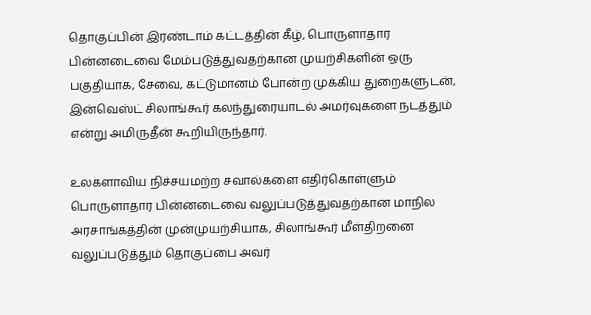தொகுப்பின் இரண்டாம் கட்டத்தின் கீழ், பொருளாதார பின்னடைவை மேம்படுத்துவதற்கான முயற்சிகளின் ஒரு பகுதியாக, சேவை, கட்டுமானம் போன்ற முக்கிய துறைகளுடன், இன்வெஸ்ட் சிலாங்கூர் கலந்துரையாடல் அமர்வுகளை நடத்தும் என்று அமிருதீன் கூறியிருந்தார்.

உலகளாவிய நிச்சயமற்ற சவால்களை எதிர்கொள்ளும் பொருளாதார பின்னடைவை வலுப்படுத்துவதற்கான மாநில அரசாங்கத்தின் முன்முயற்சியாக, சிலாங்கூர் மீள்திறனை வலுப்படுத்தும் தொகுப்பை அவர்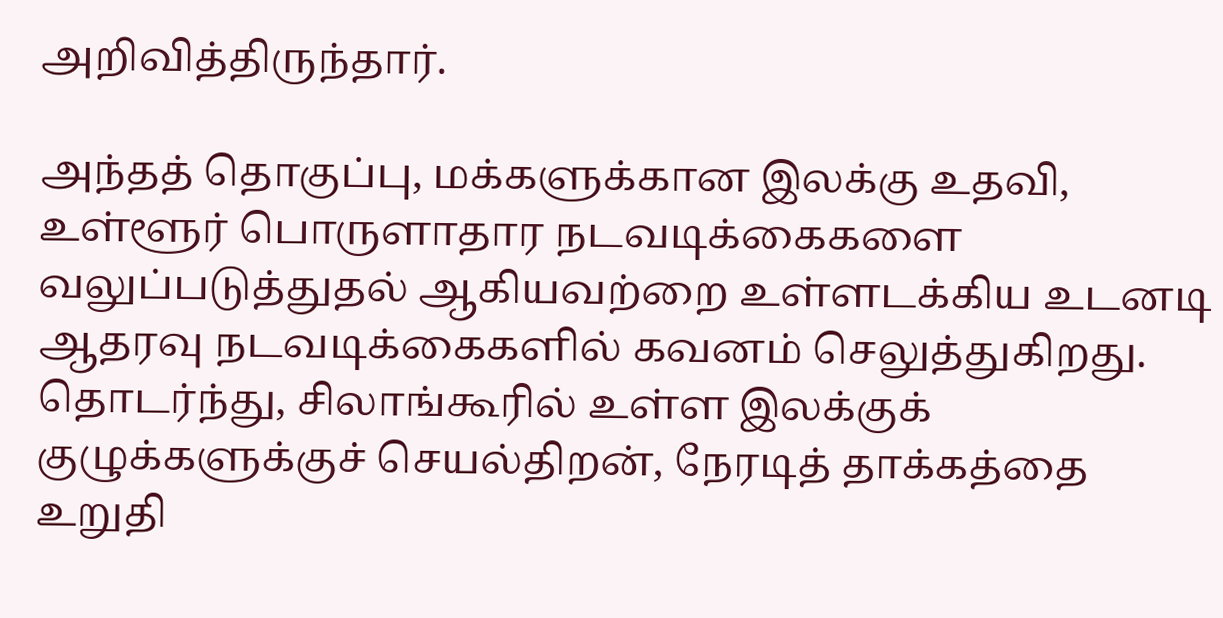அறிவித்திருந்தார்.

அந்தத் தொகுப்பு, மக்களுக்கான இலக்கு உதவி, உள்ளூர் பொருளாதார நடவடிக்கைகளை வலுப்படுத்துதல் ஆகியவற்றை உள்ளடக்கிய உடனடி ஆதரவு நடவடிக்கைகளில் கவனம் செலுத்துகிறது. தொடர்ந்து, சிலாங்கூரில் உள்ள இலக்குக் குழுக்களுக்குச் செயல்திறன், நேரடித் தாக்கத்தை உறுதி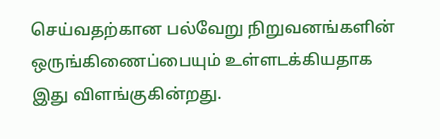செய்வதற்கான பல்வேறு நிறுவனங்களின் ஒருங்கிணைப்பையும் உள்ளடக்கியதாக இது விளங்குகின்றது.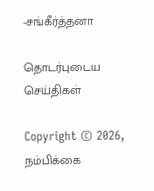-சங்கீர்த்தனா

தொடர்புடைய செய்திகள்

Copyright © 2026, நம்பிக்கை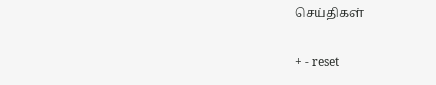செய்திகள்

+ - reset